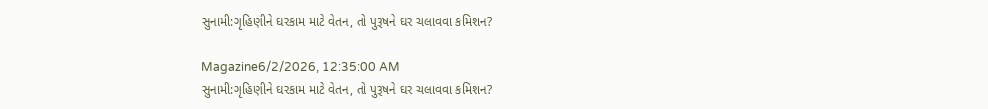સુનામી:ગૃહિણીને ઘરકામ માટે વેતન, તો પુરૂષને ઘર ચલાવવા કમિશન?

Magazine6/2/2026, 12:35:00 AM
સુનામી:ગૃહિણીને ઘરકામ માટે વેતન, તો પુરૂષને ઘર ચલાવવા કમિશન?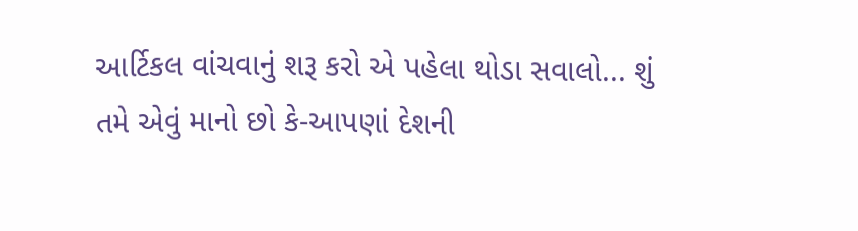આર્ટિકલ વાંચવાનું શરૂ કરો એ પહેલા થોડા સવાલો... શું તમે એવું માનો છો કે-આપણાં દેશની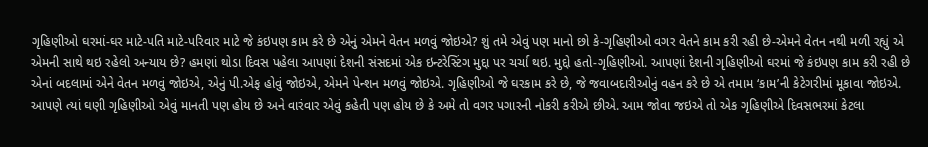ગૃહિણીઓ ઘરમાં-ઘર માટે-પતિ માટે-પરિવાર માટે જે કંઇપણ કામ કરે છે એનું એમને વેતન મળવું જોઇએ? શું તમે એવું પણ માનો છો કે-ગૃહિણીઓ વગર વેતને કામ કરી રહી છે-એમને વેતન નથી મળી રહ્યું એ એમની સાથે થઇ રહેલો અન્યાય છે? હમણાં થોડા દિવસ પહેલા આપણાં દેશની સંસદમાં એક ઇન્ટરેસ્ટિંગ મુદ્દા પર ચર્ચા થઇ. મુદ્દો હતો-ગૃહિણીઓ. આપણાં દેશની ગૃહિણીઓ ઘરમાં જે કંઇપણ કામ કરી રહી છે એનાં બદલામાં એને વેતન મળવું જોઇએ, એનું પી.એફ હોવું જોઇએ, એમને પેન્શન મળવું જોઇએ. ગૃહિણીઓ જે ઘરકામ કરે છે, જે જવાબદારીઓનું વહન કરે છે એ તમામ ‘કામ’ની કેટેગરીમાં મૂકાવા જોઇએ. આપણે ત્યાં ઘણી ગૃહિણીઓ એવું માનતી પણ હોય છે અને વારંવાર એવું કહેતી પણ હોય છે કે અમે તો વગર પગારની નોકરી કરીએ છીએ. આમ જોવા જઇએ તો એક ગૃહિણીએ દિવસભરમાં કેટલા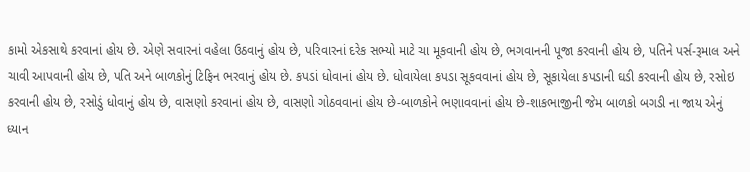કામો એકસાથે કરવાનાં હોય છે. એણે સવારનાં વહેલા ઉઠવાનું હોય છે, પરિવારનાં દરેક સભ્યો માટે ચા મૂકવાની હોય છે, ભગવાનની પૂજા કરવાની હોય છે, પતિને પર્સ-રૂમાલ અને ચાવી આપવાની હોય છે, પતિ અને બાળકોનું ટિફિન ભરવાનું હોય છે. કપડાં ધોવાનાં હોય છે. ધોવાયેલા કપડા સૂકવવાનાં હોય છે, સૂકાયેલા કપડાની ઘડી કરવાની હોય છે, રસોઇ કરવાની હોય છે, રસોડું ધોવાનું હોય છે, વાસણો કરવાનાં હોય છે, વાસણો ગોઠવવાનાં હોય છે-બાળકોને ભણાવવાનાં હોય છે-શાકભાજીની જેમ બાળકો બગડી ના જાય એનું ધ્યાન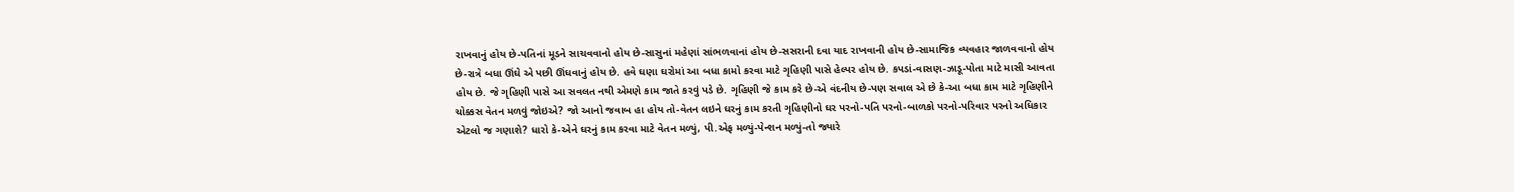રાખવાનું હોય છે-પતિનાં મૂડને સાચવવાનો હોય છે-સાસુનાં મહેણાં સાંભળવાનાં હોય છે-સસરાની દવા યાદ રાખવાની હોય છે-સામાજિક વ્યવહાર જાળવવાનો હોય છે-રાત્રે બધા ઊંઘે એ પછી ઊંઘવાનું હોય છે. હવે ઘણા ઘરોમાં આ બધા કામો કરવા માટે ગૃહિણી પાસે હેલ્પર હોય છે. કપડાં-વાસણ-ઝાડૂ-પોતા માટે માસી આવતા હોય છે. જે ગૃહિણી પાસે આ સવલત નથી એમણે કામ જાતે કરવું પડે છે. ગૃહિણી જે કામ કરે છે-એ વંદનીય છે-પણ સવાલ એ છે કે-આ બધા કામ માટે ગૃહિણીને ચોક્કસ વેતન મળવું જોઇએ? જો આનો જવાબ હા હોય તો-વેતન લઇને ઘરનું કામ કરતી ગૃહિણીનો ઘર પરનો-પતિ પરનો-બાળકો પરનો-પરિવાર પરનો અધિકાર એટલો જ ગણાશે? ધારો કે-એને ઘરનું કામ કરવા માટે વેતન મળ્યું, પી.એફ મળ્યું-પેન્શન મળ્યું-તો જ્યારે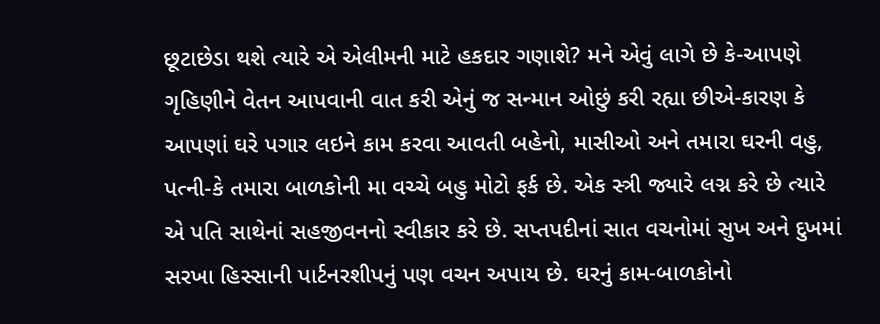છૂટાછેડા થશે ત્યારે એ એલીમની માટે હકદાર ગણાશે? મને એવું લાગે છે કે-આપણે ગૃહિણીને વેતન આપવાની વાત કરી એનું જ સન્માન ઓછું કરી રહ્યા છીએ-કારણ કે આપણાં ઘરે પગાર લઇને કામ કરવા આવતી બહેનો, માસીઓ અને તમારા ઘરની વહુ, પત્ની-કે તમારા બાળકોની મા વચ્ચે બહુ મોટો ફર્ક છે. એક સ્ત્રી જ્યારે લગ્ન કરે છે ત્યારે એ પતિ સાથેનાં સહજીવનનો સ્વીકાર કરે છે. સપ્તપદીનાં સાત વચનોમાં સુખ અને દુખમાં સરખા હિસ્સાની પાર્ટનરશીપનું પણ વચન અપાય છે. ઘરનું કામ-બાળકોનો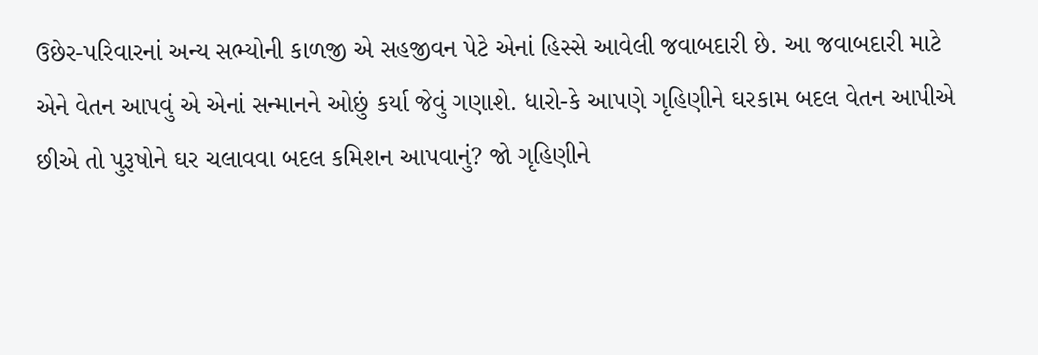ઉછેર-પરિવારનાં અન્ય સભ્યોની કાળજી એ સહજીવન પેટે એનાં હિસ્સે આવેલી જવાબદારી છે. આ જવાબદારી માટે એને વેતન આપવું એ એનાં સન્માનને ઓછું કર્યા જેવું ગણાશે. ધારો-કે આપણે ગૃહિણીને ઘરકામ બદલ વેતન આપીએ છીએ તો પુરૂષોને ઘર ચલાવવા બદલ કમિશન આપવાનું? જો ગૃહિણીને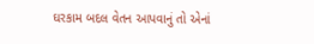ઘરકામ બદલ વેતન આપવાનું તો એનાં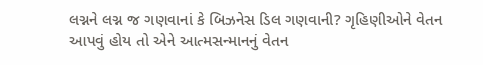લગ્નને લગ્ન જ ગણવાનાં કે બિઝનેસ ડિલ ગણવાની? ગૃહિણીઓને વેતન આપવું હોય તો એને આત્મસન્માનનું વેતન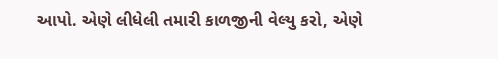આપો. એણે લીધેલી તમારી કાળજીની વેલ્યુ કરો, એણે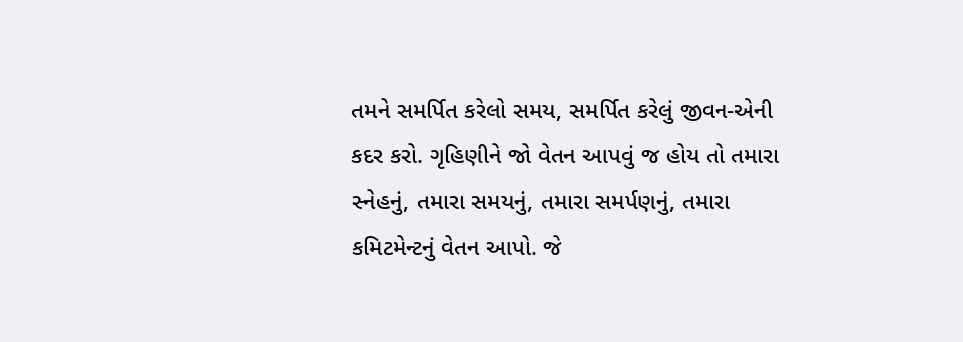તમને સમર્પિત કરેલો સમય, સમર્પિત કરેલું જીવન-એની કદર કરો. ગૃહિણીને જો વેતન આપવું જ હોય તો તમારા સ્નેહનું, તમારા સમયનું, તમારા સમર્પણનું, તમારા કમિટમેન્ટનું વેતન આપો. જે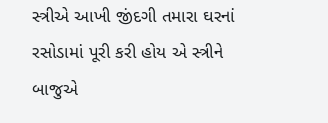સ્ત્રીએ આખી જીંદગી તમારા ઘરનાં રસોડામાં પૂરી કરી હોય એ સ્ત્રીને બાજુએ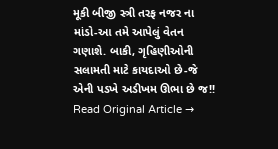મૂકી બીજી સ્ત્રી તરફ નજર ના માંડો-આ તમે આપેલું વેતન ગણાશે. બાકી, ગૃહિણીઓની સલામતી માટે કાયદાઓ છે-જે એની પડખે અડીખમ ઊભા છે જ!!
Read Original Article →